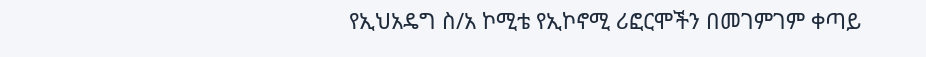የኢህአዴግ ስ/አ ኮሚቴ የኢኮኖሚ ሪፎርሞችን በመገምገም ቀጣይ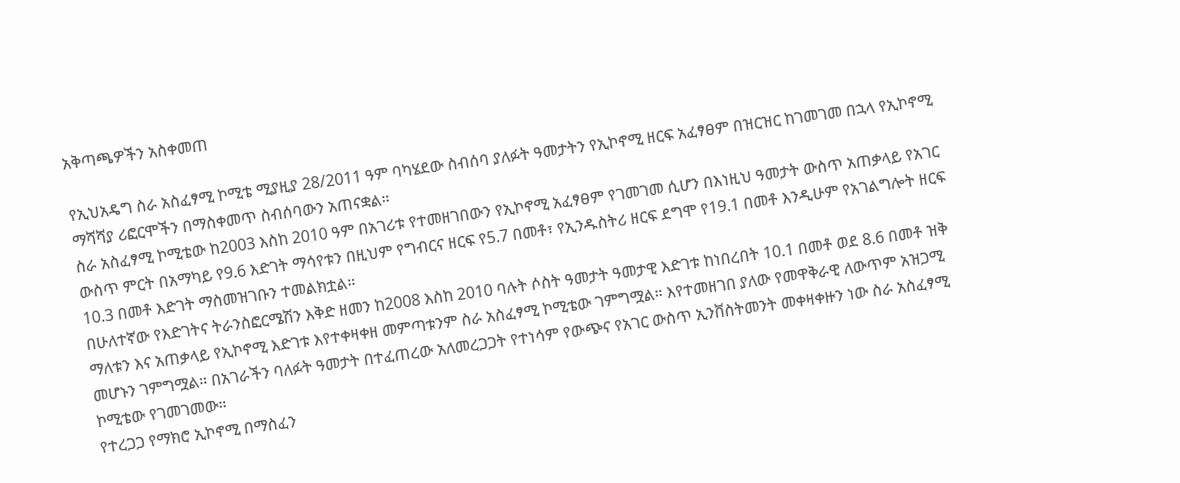አቅጣጫዎችን አስቀመጠ

የኢህአዴግ ስራ አስፈፃሚ ኮሚቴ ሚያዚያ 28/2011 ዓም ባካሄደው ስብሰባ ያለፉት ዓመታትን የኢኮኖሚ ዘርፍ አፈፃፀም በዝርዝር ከገመገመ በኋላ የኢኮኖሚ ማሻሻያ ሪፎርሞችን በማስቀመጥ ስብሰባውን አጠናቋል።
ስራ አስፈፃሚ ኮሚቴው ከ2003 እስከ 2010 ዓም በአገሪቱ የተመዘገበውን የኢኮኖሚ አፈፃፀም የገመገመ ሲሆን በእነዚህ ዓመታት ውስጥ አጠቃላይ የአገር ውስጥ ምርት በአማካይ የ9.6 እድገት ማሳየቱን በዚህም የግብርና ዘርፍ የ5.7 በመቶ፣ የኢንዱስትሪ ዘርፍ ደግሞ የ19.1 በመቶ እንዲሁም የአገልግሎት ዘርፍ 10.3 በመቶ እድገት ማስመዝገቡን ተመልክቷል።
በሁለተኛው የእድገትና ትራንስፎርሜሽን እቅድ ዘመን ከ2008 እስከ 2010 ባሉት ሶስት ዓመታት ዓመታዊ እድገቱ ከነበረበት 10.1 በመቶ ወደ 8.6 በመቶ ዝቅ ማለቱን እና አጠቃላይ የኢኮኖሚ እድገቱ እየተቀዛቀዘ መምጣቱንም ስራ አስፈፃሚ ኮሚቴው ገምግሟል። እየተመዘገበ ያለው የመዋቅራዊ ለውጥም አዝጋሚ መሆኑን ገምግሟል። በአገራችን ባለፉት ዓመታት በተፈጠረው አለመረጋጋት የተነሳም የውጭና የአገር ውስጥ ኢንቨስትመንት መቀዛቀዙን ነው ስራ አስፈፃሚ ኮሚቴው የገመገመው።
የተረጋጋ የማክሮ ኢኮኖሚ በማስፈን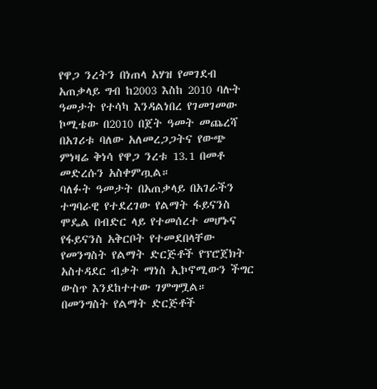የዋጋ ንረትን በነጠላ አሃዝ የመገደብ አጠቃላይ ግብ ከ2003 እስከ 2010 ባሉት ዓመታት የተሳካ እንዳልነበረ የገመገመው ኮሚቴው በ2010 በጀት ዓመት መጨረሻ በአገሪቱ ባለው አለመረጋጋትና የውጭ ምነዛሬ ቅነሳ የዋጋ ንረቱ 13.1 በመቶ መድረሱን አስቀምጧል።
ባለፉት ዓመታት በአጠቃላይ በአገራችን ተግባራዊ የተደረገው የልማት ፋይናንስ ሞዴል በብድር ላይ የተመሰረተ መሆኑና የፋይናንስ አቅርቦት የተመደበላቸው የመንግስት የልማት ድርጅቶች የፕሮጀክት አስተዳደር ብቃት ማነስ ኢኮኖሚውን ችግር ውስጥ እንደከተተው ገምግሟል። በመንግስት የልማት ድርጅቶች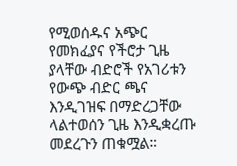የሚወሰዱና አጭር የመክፈያና የችሮታ ጊዜ ያላቸው ብድሮች የአገሪቱን የውጭ ብድር ጫና እንዲገዝፍ በማድረጋቸው ላልተወሰን ጊዜ እንዲቋረጡ መደረጉን ጠቁሟል።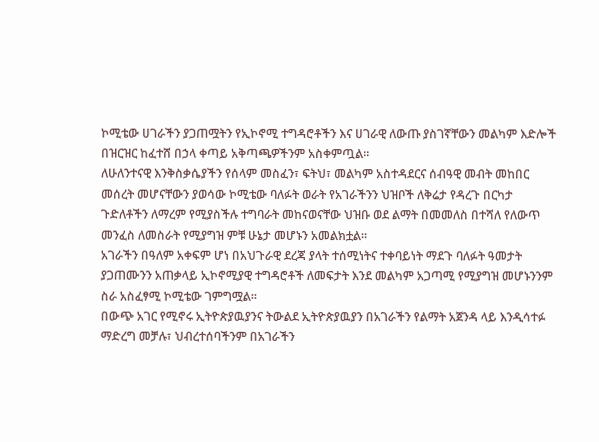ኮሚቴው ሀገራችን ያጋጠሟትን የኢኮኖሚ ተግዳሮቶችን እና ሀገራዊ ለውጡ ያስገኛቸውን መልካም እድሎች በዝርዝር ከፈተሸ በኃላ ቀጣይ አቅጣጫዎችንም አስቀምጧል።
ለሁለንተናዊ እንቅስቃሴያችን የሰላም መስፈን፣ ፍትህ፣ መልካም አስተዳደርና ሰብዓዊ መብት መከበር መሰረት መሆናቸውን ያወሳው ኮሚቴው ባለፉት ወራት የአገራችንን ህዝቦች ለቅሬታ የዳረጉ በርካታ ጉድለቶችን ለማረም የሚያስችሉ ተግባራት መከናወናቸው ህዝቡ ወደ ልማት በመመለስ በተሻለ የለውጥ መንፈስ ለመስራት የሚያግዝ ምቹ ሁኔታ መሆኑን አመልክቷል።
አገራችን በዓለም አቀፍም ሆነ በአህጉራዊ ደረጃ ያላት ተሰሚነትና ተቀባይነት ማደጉ ባለፉት ዓመታት ያጋጠሙንን አጠቃላይ ኢኮኖሚያዊ ተግዳሮቶች ለመፍታት እንደ መልካም አጋጣሚ የሚያግዝ መሆኑንንም ስራ አስፈፃሚ ኮሚቴው ገምግሟል።
በውጭ አገር የሚኖሩ ኢትዮጵያዉያንና ትውልደ ኢትዮጵያዉያን በአገራችን የልማት አጀንዳ ላይ እንዲሳተፉ ማድረግ መቻሉ፣ ህብረተሰባችንም በአገራችን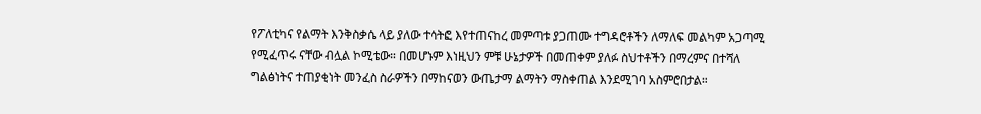የፖለቲካና የልማት እንቅስቃሴ ላይ ያለው ተሳትፎ እየተጠናከረ መምጣቱ ያጋጠሙ ተግዳሮቶችን ለማለፍ መልካም አጋጣሚ የሚፈጥሩ ናቸው ብሏል ኮሚቴው። በመሆኑም እነዚህን ምቹ ሁኔታዎች በመጠቀም ያለፉ ስህተቶችን በማረምና በተሻለ ግልፅነትና ተጠያቂነት መንፈስ ስራዎችን በማከናወን ውጤታማ ልማትን ማስቀጠል እንደሚገባ አስምሮበታል።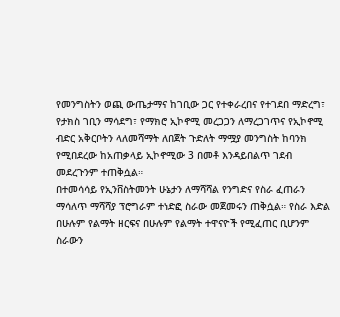የመንግስትን ወጪ ውጤታማና ከገቢው ጋር የተቀራረበና የተገደበ ማድረግ፣ የታክስ ገቢን ማሳደግ፣ የማክሮ ኢኮኖሚ መረጋጋን ለማረጋገጥና የኢኮኖሚ ብድር አቅርቦትን ላለመሻማት ለበጀት ጉድለት ማሟያ መንግስት ከባንክ የሚበደረው ከአጠቃላይ ኢኮኖሚው 3 በመቶ እንዳይበልጥ ገደብ መደረጉንም ተጠቅሷል።
በተመሳሳይ የኢንቨስትመንት ሁኔታን ለማሻሻል የንግድና የስራ ፈጠራን ማሳለጥ ማሻሻያ ፕሮግራም ተነድፎ ስራው መጀመሩን ጠቅሷል። የስራ እድል በሁሉም የልማት ዘርፍና በሁሉም የልማት ተዋናዮች የሚፈጠር ቢሆንም ስራውን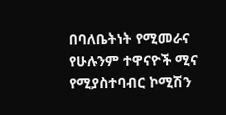በባለቤትነት የሚመራና የሁሉንም ተዋናዮች ሚና የሚያስተባብር ኮሚሽን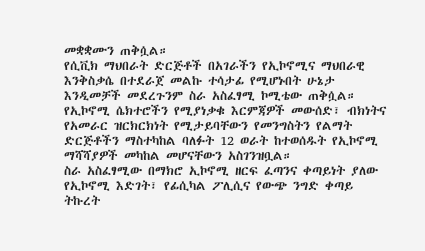መቋቋሙን ጠቅሷል።
የሲቪክ ማህበራት ድርጅቶች በአገራችን የኢኮኖሚና ማህበራዊ እንቅስቃሴ በተደራጀ መልኩ ተሳታፊ የሚሆኑበት ሁኔታ እንዲመቻች መደረጉንም ስራ አስፈፃሚ ኮሚቴው ጠቅሷል። የኢኮኖሚ ሴክተሮችን የሚያነቃቁ እርምጃዎች መውሰድ፣ ብክነትና የአመራር ዝርክርክነት የሚታይባቸውን የመንግስትን የልማት ድርጅቶችን ማስተካከል ባለፉት 12 ወራት ከተወሰዱት የኢኮኖሚ ማሻሻያዎች መካከል መሆናቸውን አስገንዝቧል።
ስራ አስፈፃሚው በማክሮ ኢኮኖሚ ዘርፍ ፈጣንና ቀጣይነት ያለው የኢኮኖሚ እድገት፣ የፊሲካል ፖሊሲና የውጭ ንግድ ቀጣይ ትኩረት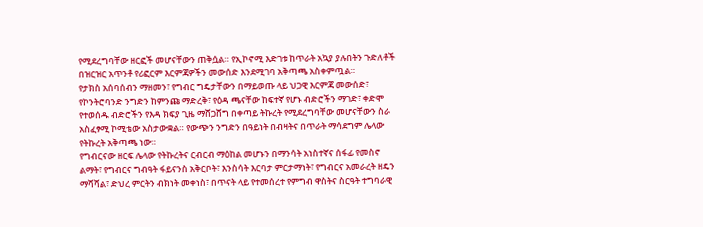የሚደረግባቸው ዘርፎች መሆናቸውን ጠቅሷል። የኢኮኖሚ እድገቱ ከጥራት አኳያ ያሉበትን ጉድለቶች በዝርዝር አጥንቶ የሪፎርም እርምጃዎችን መውሰድ እንደሚገባ አቅጣጫ አስቀምጧል።
የታክስ አሰባሰብን ማዘመን፣ የግብር ግዴታቸውን በማይወጡ ላይ ህጋዊ እርምጃ መውሰድ፣ የኮንትሮባንድ ንግድን ከምንጩ ማድረቅ፣ የዕዳ ጫናቸው ከፍተኛ የሆኑ ብድሮችን ማገድ፣ ቀድሞ የተወሰዱ ብድሮችን የእዳ ክፍያ ጊዜ ማሸጋሸግ በቀጣይ ትኩረት የሚደረግባቸው መሆናቸውን ስራ አስፈፃሚ ኮሚቴው አስታውቋል። የውጭን ንግድን በዓይነት በብዛትና በጥራት ማሳደግም ሌላው የትኩረት አቅጣጫ ነው።
የግብርናው ዘርፍ ሌላው የትኩረትና ርብርብ ማዕከል መሆኑን በማንሳት አነስተኛና ሰፋፊ የመስኖ ልማት፣ የግብርና ግብዓት ፋይናንስ አቅርቦት፣ እንስሳት እርባታ ምርታማነት፣ የግብርና አመራረት ዘዴን ማሻሻል፣ ድህረ ምርትን ብክነት መቀነስ፣ በጥናት ላይ የተመሰረተ የምግብ ዋስትና ስርዓት ተግባራዊ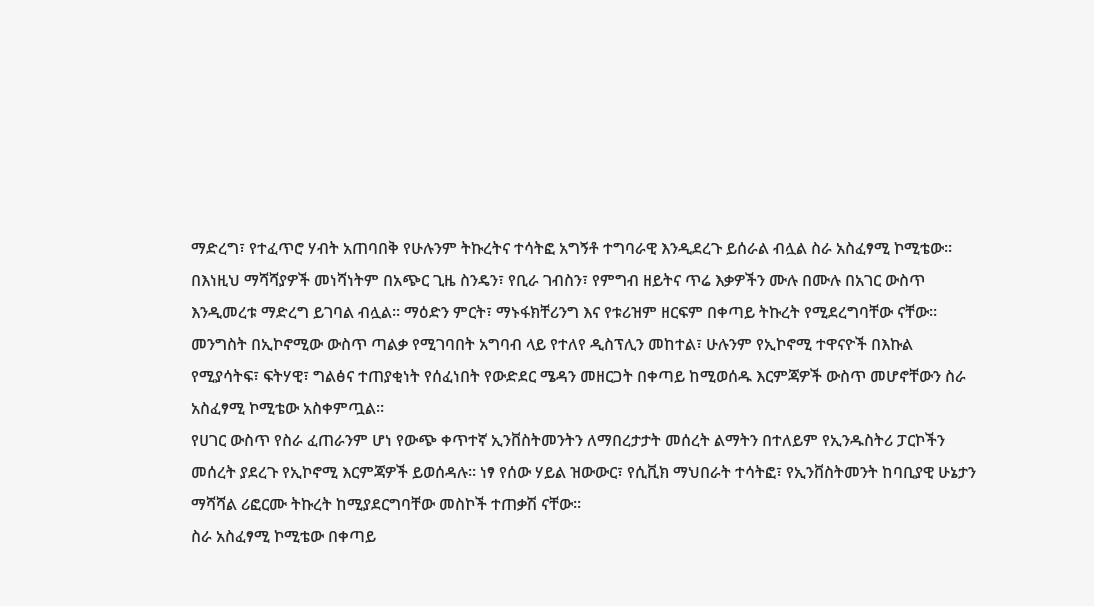ማድረግ፣ የተፈጥሮ ሃብት አጠባበቅ የሁሉንም ትኩረትና ተሳትፎ አግኝቶ ተግባራዊ እንዲደረጉ ይሰራል ብሏል ስራ አስፈፃሚ ኮሚቴው። በእነዚህ ማሻሻያዎች መነሻነትም በአጭር ጊዜ ስንዴን፣ የቢራ ገብስን፣ የምግብ ዘይትና ጥሬ እቃዎችን ሙሉ በሙሉ በአገር ውስጥ እንዲመረቱ ማድረግ ይገባል ብሏል። ማዕድን ምርት፣ ማኑፋክቸሪንግ እና የቱሪዝም ዘርፍም በቀጣይ ትኩረት የሚደረግባቸው ናቸው።
መንግስት በኢኮኖሚው ውስጥ ጣልቃ የሚገባበት አግባብ ላይ የተለየ ዲስፕሊን መከተል፣ ሁሉንም የኢኮኖሚ ተዋናዮች በእኩል የሚያሳትፍ፣ ፍትሃዊ፣ ግልፅና ተጠያቂነት የሰፈነበት የውድደር ሜዳን መዘርጋት በቀጣይ ከሚወሰዱ እርምጃዎች ውስጥ መሆኖቸውን ስራ አስፈፃሚ ኮሚቴው አስቀምጧል።
የሀገር ውስጥ የስራ ፈጠራንም ሆነ የውጭ ቀጥተኛ ኢንቨስትመንትን ለማበረታታት መሰረት ልማትን በተለይም የኢንዱስትሪ ፓርኮችን መሰረት ያደረጉ የኢኮኖሚ እርምጃዎች ይወሰዳሉ። ነፃ የሰው ሃይል ዝውውር፣ የሲቪክ ማህበራት ተሳትፎ፣ የኢንቨስትመንት ከባቢያዊ ሁኔታን ማሻሻል ሪፎርሙ ትኩረት ከሚያደርግባቸው መስኮች ተጠቃሽ ናቸው።
ስራ አስፈፃሚ ኮሚቴው በቀጣይ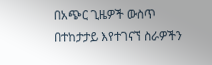በአጭር ጊዜዎች ውስጥ በተከታታይ እየተገናኘ ስራዎችን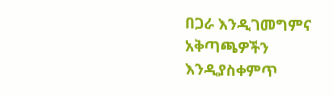በጋራ እንዲገመግምና አቅጣጫዎችን እንዲያስቀምጥ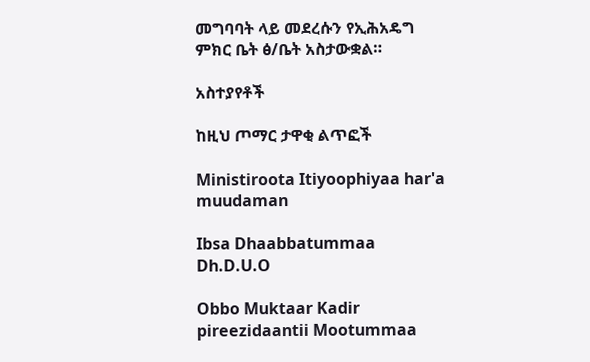መግባባት ላይ መደረሱን የኢሕአዴግ ምክር ቤት ፅ/ቤት አስታውቋል።

አስተያየቶች

ከዚህ ጦማር ታዋቂ ልጥፎች

Ministiroota Itiyoophiyaa har'a muudaman

Ibsa Dhaabbatummaa Dh.D.U.O

Obbo Muktaar Kadir pireezidaantii Mootummaa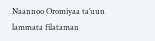Naannoo Oromiyaa ta’uun lammata filataman